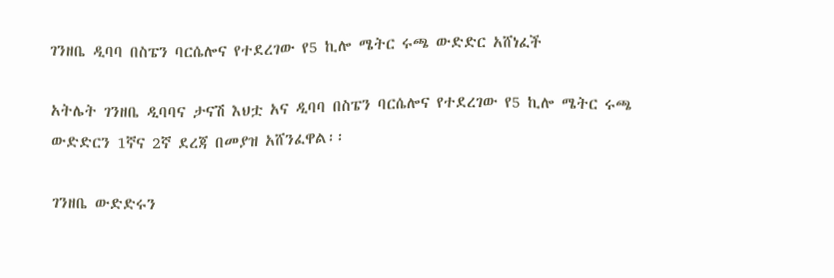ገንዘቤ ዲባባ በስፔን ባርሴሎና የተደረገው የ5 ኪሎ ሜትር ሩጫ ውድድር አሸነፈች

አትሌት ገንዘቤ ዲባባና ታናሽ እህቷ አና ዲባባ በስፔን ባርሴሎና የተደረገው የ5 ኪሎ ሜትር ሩጫ ውድድርን 1ኛና 2ኛ ደረጃ በመያዝ አሸንፈዋል፡፡

ገንዘቤ ውድድሩን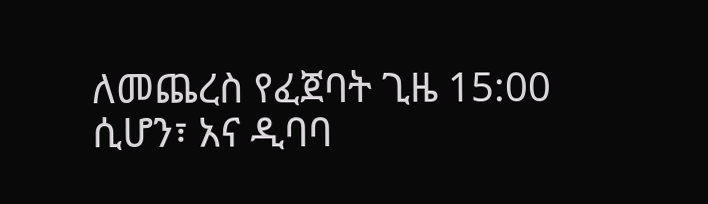ለመጨረስ የፈጀባት ጊዜ 15:00 ሲሆን፣ አና ዲባባ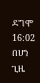ደግሞ 16:02 በሆነ ጊዜ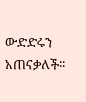ውድድሩን አጠናቃለች፡፡